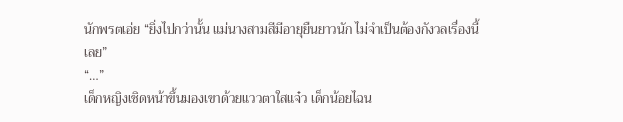นักพรตเอ่ย “ยิ่งไปกว่านั้น แม่นางสามสีมีอายุยืนยาวนัก ไม่จำเป็นต้องกังวลเรื่องนี้เลย”
“…”
เด็กหญิงเชิดหน้าขึ้นมองเขาด้วยแววตาใสแจ๋ว เด็กน้อยไฉน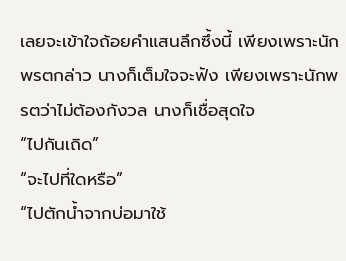เลยจะเข้าใจถ้อยคำแสนลึกซึ้งนี้ เพียงเพราะนักพรตกล่าว นางก็เต็มใจจะฟัง เพียงเพราะนักพรตว่าไม่ต้องกังวล นางก็เชื่อสุดใจ
“ไปกันเถิด”
“จะไปที่ใดหรือ”
“ไปตักน้ำจากบ่อมาใช้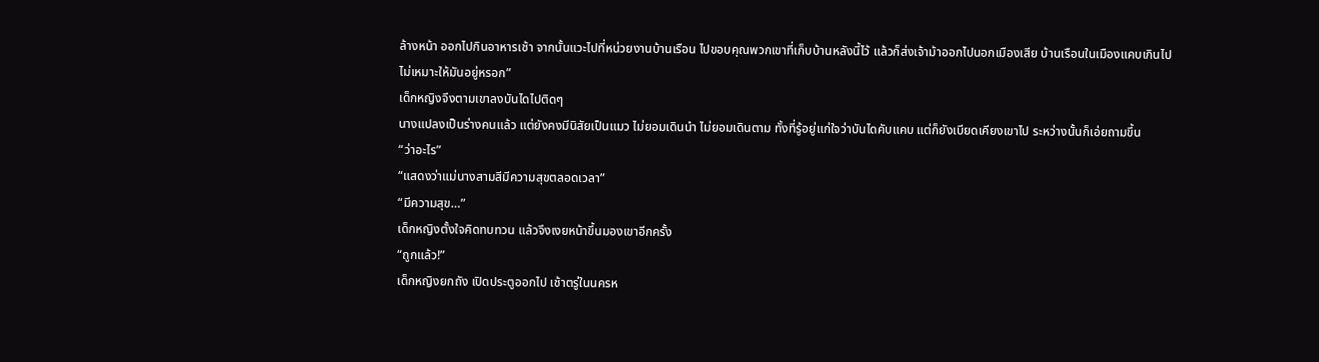ล้างหน้า ออกไปกินอาหารเช้า จากนั้นแวะไปที่หน่วยงานบ้านเรือน ไปขอบคุณพวกเขาที่เก็บบ้านหลังนี้ไว้ แล้วก็ส่งเจ้าม้าออกไปนอกเมืองเสีย บ้านเรือนในเมืองแคบเกินไป ไม่เหมาะให้มันอยู่หรอก”
เด็กหญิงจึงตามเขาลงบันไดไปติดๆ
นางแปลงเป็นร่างคนแล้ว แต่ยังคงมีนิสัยเป็นแมว ไม่ยอมเดินนำ ไม่ยอมเดินตาม ทั้งที่รู้อยู่แก่ใจว่าบันไดคับแคบ แต่ก็ยังเบียดเคียงเขาไป ระหว่างนั้นก็เอ่ยถามขึ้น
“ว่าอะไร”
“แสดงว่าแม่นางสามสีมีความสุขตลอดเวลา”
“มีความสุข…”
เด็กหญิงตั้งใจคิดทบทวน แล้วจึงเงยหน้าขึ้นมองเขาอีกครั้ง
“ถูกแล้ว!”
เด็กหญิงยกถัง เปิดประตูออกไป เช้าตรู่ในนครห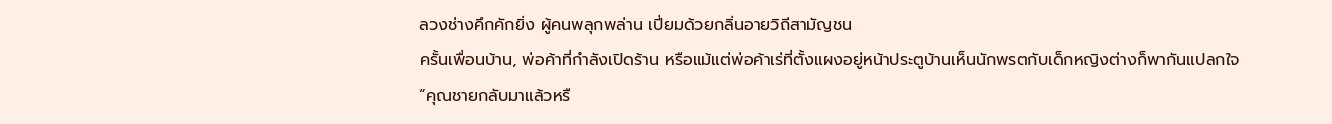ลวงช่างคึกคักยิ่ง ผู้คนพลุกพล่าน เปี่ยมด้วยกลิ่นอายวิถีสามัญชน
ครั้นเพื่อนบ้าน, พ่อค้าที่กำลังเปิดร้าน หรือแม้แต่พ่อค้าเร่ที่ตั้งแผงอยู่หน้าประตูบ้านเห็นนักพรตกับเด็กหญิงต่างก็พากันแปลกใจ
“คุณชายกลับมาแล้วหรื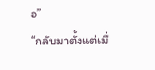อ”
“กลับมาตั้งแต่เมื่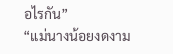อไรกัน”
“แม่นางน้อยงดงาม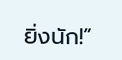ยิ่งนัก!”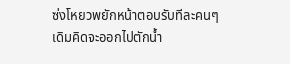ซ่งโหยวพยักหน้าตอบรับทีละคนๆ
เดิมคิดจะออกไปตักน้ำ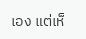เอง แต่เห็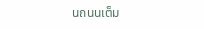นถนนเต็ม